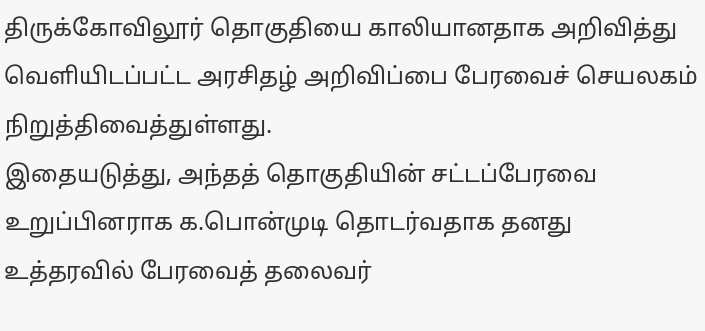திருக்கோவிலூர் தொகுதியை காலியானதாக அறிவித்து வெளியிடப்பட்ட அரசிதழ் அறிவிப்பை பேரவைச் செயலகம் நிறுத்திவைத்துள்ளது.
இதையடுத்து, அந்தத் தொகுதியின் சட்டப்பேரவை உறுப்பினராக க.பொன்முடி தொடர்வதாக தனது உத்தரவில் பேரவைத் தலைவர்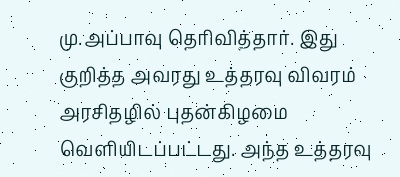மு.அப்பாவு தெரிவித்தார். இது குறித்த அவரது உத்தரவு விவரம் அரசிதழில் புதன்கிழமை வெளியிடப்பட்டது. அந்த உத்தரவு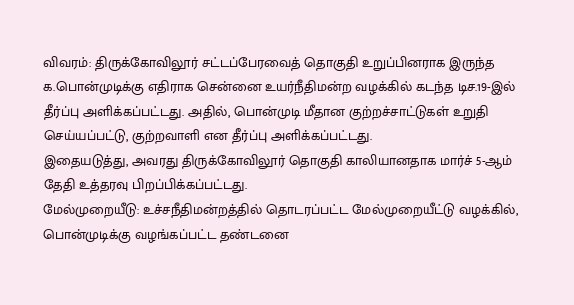விவரம்: திருக்கோவிலூர் சட்டப்பேரவைத் தொகுதி உறுப்பினராக இருந்த க.பொன்முடிக்கு எதிராக சென்னை உயர்நீதிமன்ற வழக்கில் கடந்த டிச.19-இல் தீர்ப்பு அளிக்கப்பட்டது. அதில், பொன்முடி மீதான குற்றச்சாட்டுகள் உறுதி செய்யப்பட்டு, குற்றவாளி என தீர்ப்பு அளிக்கப்பட்டது.
இதையடுத்து, அவரது திருக்கோவிலூர் தொகுதி காலியானதாக மார்ச் 5-ஆம் தேதி உத்தரவு பிறப்பிக்கப்பட்டது.
மேல்முறையீடு: உச்சநீதிமன்றத்தில் தொடரப்பட்ட மேல்முறையீட்டு வழக்கில், பொன்முடிக்கு வழங்கப்பட்ட தண்டனை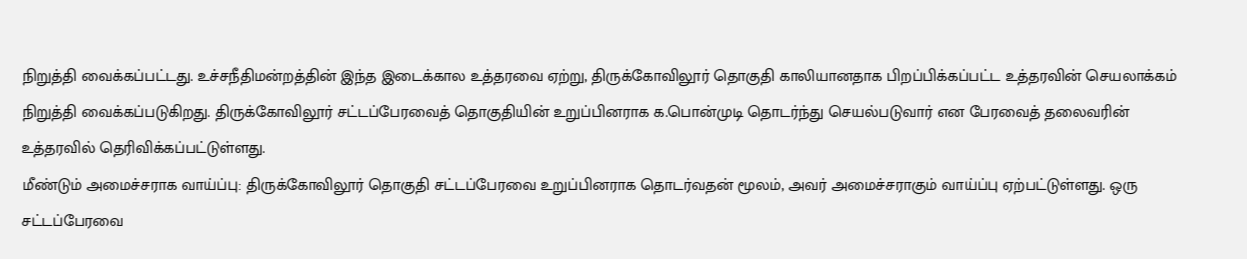நிறுத்தி வைக்கப்பட்டது. உச்சநீதிமன்றத்தின் இந்த இடைக்கால உத்தரவை ஏற்று, திருக்கோவிலூர் தொகுதி காலியானதாக பிறப்பிக்கப்பட்ட உத்தரவின் செயலாக்கம் நிறுத்தி வைக்கப்படுகிறது. திருக்கோவிலூர் சட்டப்பேரவைத் தொகுதியின் உறுப்பினராக க.பொன்முடி தொடர்ந்து செயல்படுவார் என பேரவைத் தலைவரின் உத்தரவில் தெரிவிக்கப்பட்டுள்ளது.
மீண்டும் அமைச்சராக வாய்ப்பு: திருக்கோவிலூர் தொகுதி சட்டப்பேரவை உறுப்பினராக தொடர்வதன் மூலம், அவர் அமைச்சராகும் வாய்ப்பு ஏற்பட்டுள்ளது. ஒரு சட்டப்பேரவை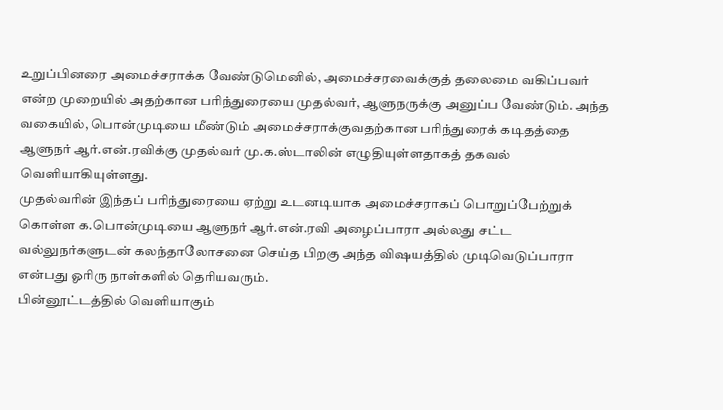உறுப்பினரை அமைச்சராக்க வேண்டுமெனில், அமைச்சரவைக்குத் தலைமை வகிப்பவர் என்ற முறையில் அதற்கான பரிந்துரையை முதல்வர், ஆளுநருக்கு அனுப்ப வேண்டும். அந்த வகையில், பொன்முடியை மீண்டும் அமைச்சராக்குவதற்கான பரிந்துரைக் கடிதத்தை ஆளுநர் ஆர்.என்.ரவிக்கு முதல்வர் மு.க.ஸ்டாலின் எழுதியுள்ளதாகத் தகவல் வெளியாகியுள்ளது.
முதல்வரின் இந்தப் பரிந்துரையை ஏற்று உடனடியாக அமைச்சராகப் பொறுப்பேற்றுக் கொள்ள க.பொன்முடியை ஆளுநர் ஆர்.என்.ரவி அழைப்பாரா அல்லது சட்ட வல்லுநர்களுடன் கலந்தாலோசனை செய்த பிறகு அந்த விஷயத்தில் முடிவெடுப்பாரா என்பது ஓரிரு நாள்களில் தெரியவரும்.
பின்னூட்டத்தில் வெளியாகும்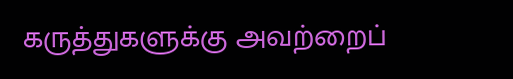கருத்துகளுக்கு அவற்றைப்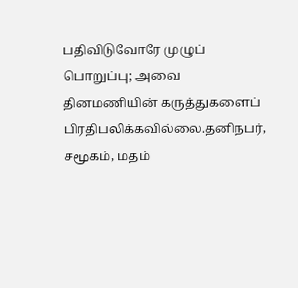பதிவிடுவோரே முழுப் பொறுப்பு; அவை தினமணியின் கருத்துகளைப் பிரதிபலிக்கவில்லை.தனிநபர், சமூகம், மதம்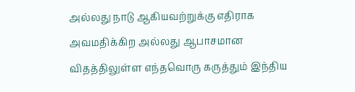அல்லது நாடு ஆகியவற்றுக்கு எதிராக அவமதிக்கிற அல்லது ஆபாசமான விதத்திலுள்ள எந்தவொரு கருத்தும் இந்திய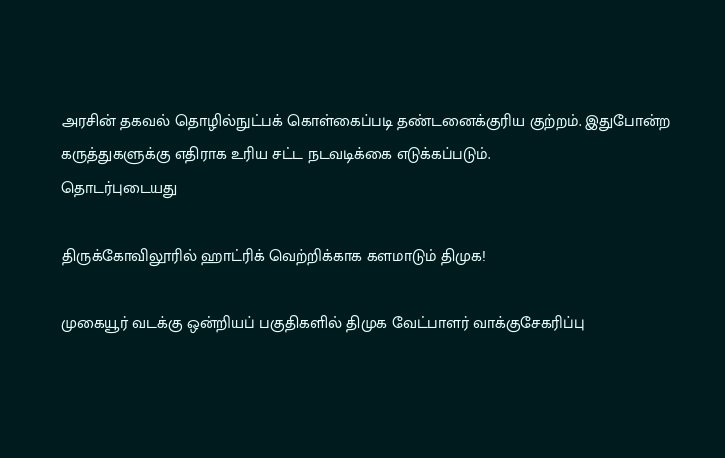அரசின் தகவல் தொழில்நுட்பக் கொள்கைப்படி தண்டனைக்குரிய குற்றம். இதுபோன்ற கருத்துகளுக்கு எதிராக உரிய சட்ட நடவடிக்கை எடுக்கப்படும்.
தொடர்புடையது

திருக்கோவிலூரில் ஹாட்ரிக் வெற்றிக்காக களமாடும் திமுக!

முகையூர் வடக்கு ஒன்றியப் பகுதிகளில் திமுக வேட்பாளர் வாக்குசேகரிப்பு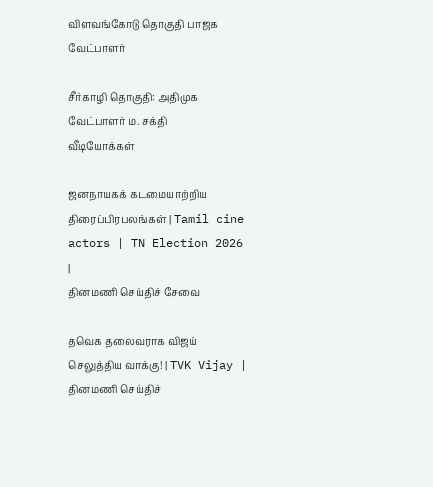விளவங்கோடு தொகுதி பாஜக வேட்பாளர்

சீர்காழி தொகுதி: அதிமுக வேட்பாளர் ம. சக்தி
வீடியோக்கள்

ஜனநாயகக் கடமையாற்றிய திரைப்பிரபலங்கள் | Tamil cine actors | TN Election 2026 |
தினமணி செய்திச் சேவை

தவெக தலைவராக விஜய் செலுத்திய வாக்கு! | TVK Vijay |
தினமணி செய்திச்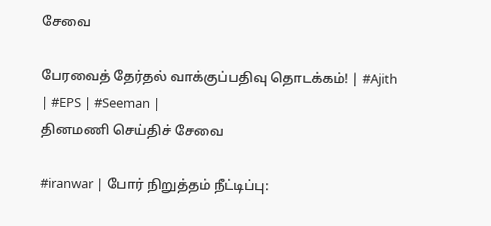சேவை

பேரவைத் தேர்தல் வாக்குப்பதிவு தொடக்கம்! | #Ajith | #EPS | #Seeman |
தினமணி செய்திச் சேவை

#iranwar | போர் நிறுத்தம் நீட்டிப்பு: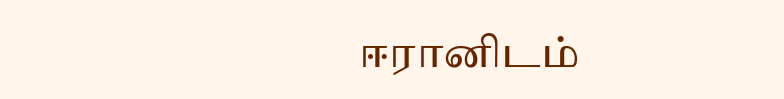ஈரானிடம்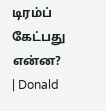டிரம்ப் கேட்பது என்ன? | Donald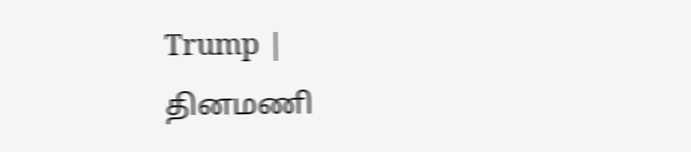Trump |
தினமணி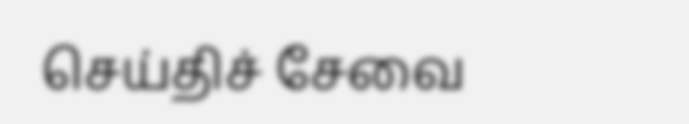செய்திச் சேவை